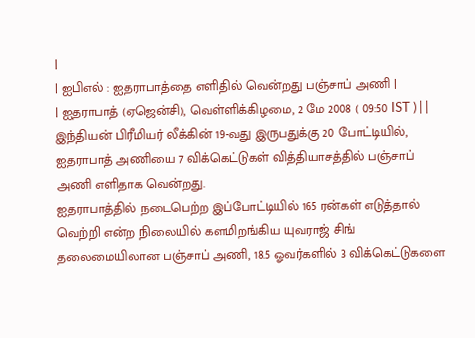|
| ஐபிஎல் : ஐதராபாத்தை எளிதில் வென்றது பஞ்சாப் அணி |
| ஐதராபாத் (ஏஜென்சி), வெள்ளிக்கிழமை, 2 மே 2008 ( 09:50 IST ) | |
இந்தியன் பிரீமியர் லீக்கின் 19-வது இருபதுக்கு 20 போட்டியில், ஐதராபாத் அணியை 7 விக்கெட்டுகள் வித்தியாசத்தில் பஞ்சாப் அணி எளிதாக வென்றது.
ஐதராபாத்தில் நடைபெற்ற இப்போட்டியில் 165 ரன்கள் எடுத்தால் வெற்றி என்ற நிலையில் களமிறங்கிய யுவராஜ் சிங் தலைமையிலான பஞ்சாப் அணி, 18.5 ஓவர்களில் 3 விக்கெட்டுகளை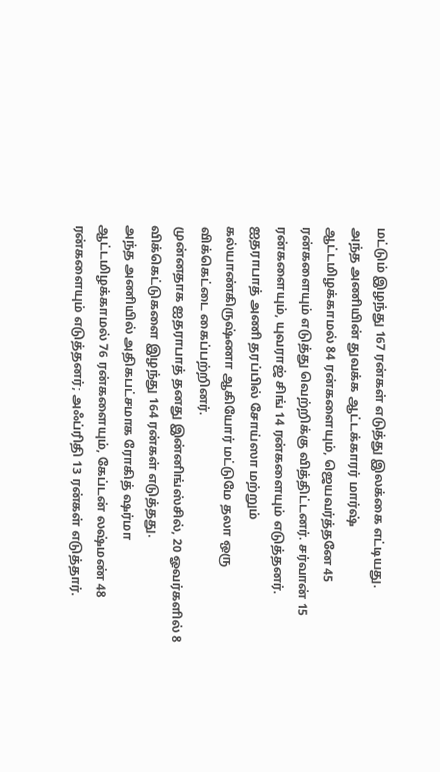மட்டும் இழந்து 167 ரன்கள் எடுத்து இலக்கை எட்டியது.
அந்த அணியின் துவக்க ஆட்டக்காரர் மார்ஷ் ஆட்டமிழக்காமல் 84 ரன்களையும், ஜெயவர்த்தனே 45 ரன்களையும் எடுத்து வெற்றிக்கு வித்திட்டனர். சர்வான் 15 ரன்களையும், யுவராஜ் சிங் 14 ரன்களையும் எடுத்தனர்.
ஐதராபாத் அணி தரப்பில் சோய்ஸா மற்றும் கல்யாண்கிருஷ்ணா ஆகியோர் மட்டுமே தலா ஒரு விக்கெட்டை கைப்பற்றினர்.
முன்னதாக ஐதராபாத் தனது இன்னிங்ஸ்சில், 20 ஓவர்களில் 8 விக்கெட்டுகளை இழந்து 164 ரன்கள் எடுத்தது.
அந்த அணியில் அதிகபட்சமாக ரோகித் ஷர்மா ஆட்டமிழக்காமல் 76 ரன்களையும், கேப்டன் லஷ்மண் 48 ரன்களையும் எடுத்தனர்; அஃப்ரிதி 13 ரன்கள் எடுத்தார்.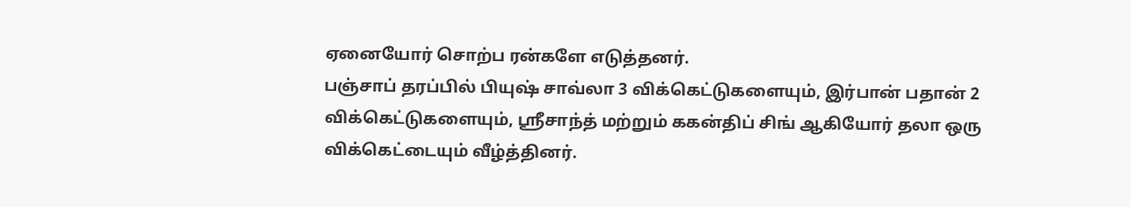ஏனையோர் சொற்ப ரன்களே எடுத்தனர்.
பஞ்சாப் தரப்பில் பியுஷ் சாவ்லா 3 விக்கெட்டுகளையும், இர்பான் பதான் 2 விக்கெட்டுகளையும், ஸ்ரீசாந்த் மற்றும் ககன்திப் சிங் ஆகியோர் தலா ஒரு விக்கெட்டையும் வீழ்த்தினர்.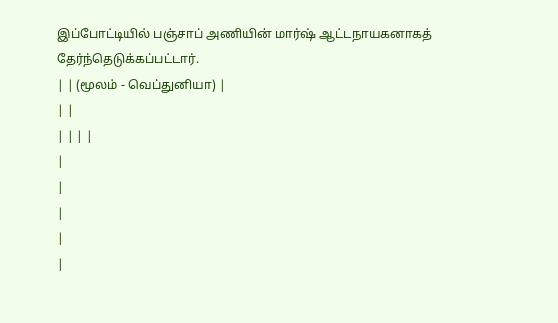இப்போட்டியில் பஞ்சாப் அணியின் மார்ஷ் ஆட்டநாயகனாகத் தேர்ந்தெடுக்கப்பட்டார்.
| | (மூலம் - வெப்துனியா) |
| |
| | | |
|
|
|
|
|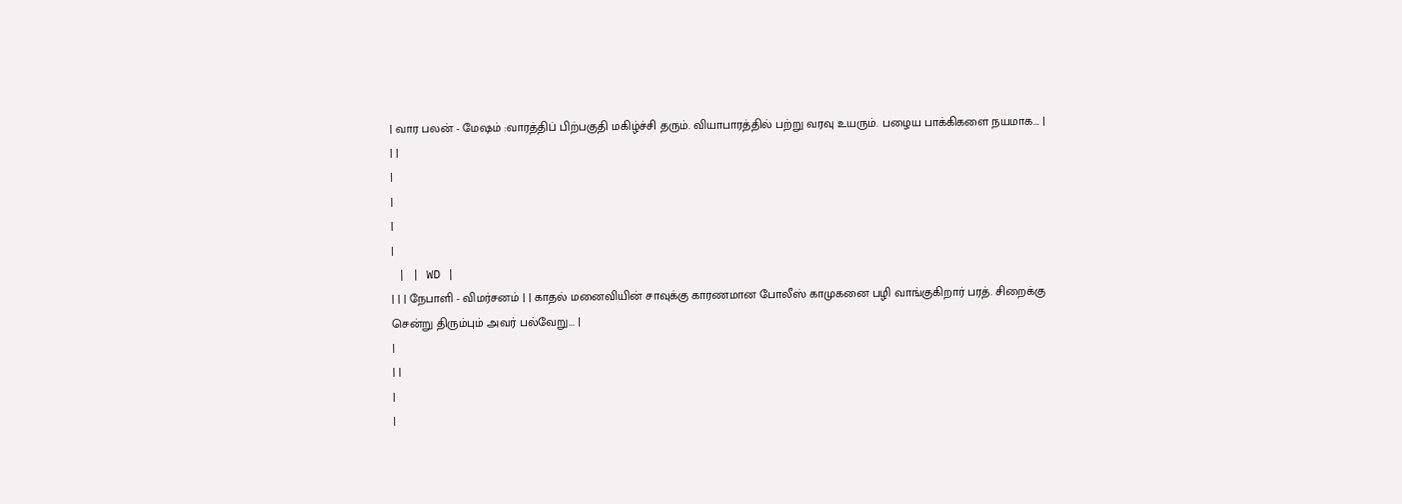| வார பலன் - மேஷம் :வாரத்திப் பிற்பகுதி மகிழ்ச்சி தரும். வியாபாரத்தில் பற்று வரவு உயரும். பழைய பாக்கிகளை நயமாக... |
| |
|
|
|
|
 | | WD |
| | | நேபாளி - விமர்சனம் | | காதல் மனைவியின் சாவுக்கு காரணமான போலீஸ் காமுகனை பழி வாங்குகிறார் பரத். சிறைக்கு சென்று திரும்பும் அவர் பல்வேறு... |
|
| |
|
|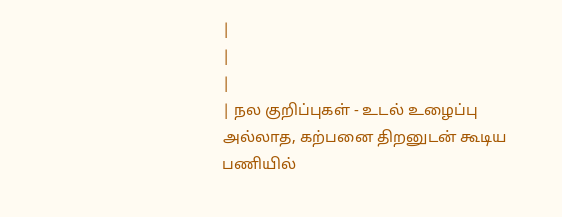|
|
|
| நல குறிப்புகள் - உடல் உழைப்பு அல்லாத, கற்பனை திறனுடன் கூடிய பணியில்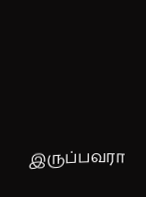இருப்பவரா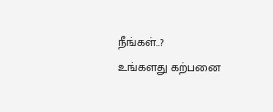நீங்கள்..?
உங்களது கற்பனை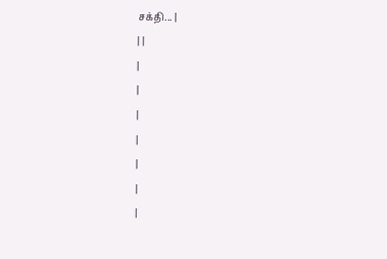சக்தி... |
| |
|
|
|
|
|
|
|